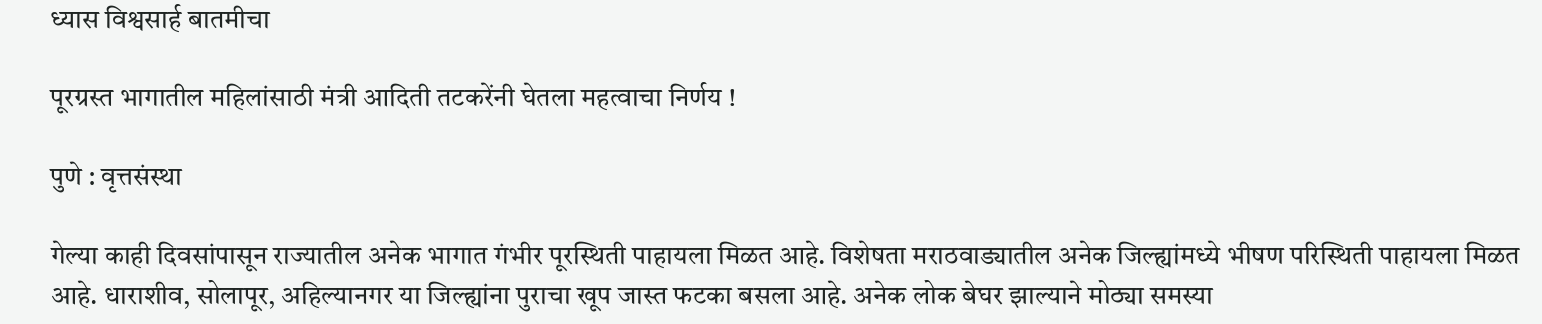ध्यास विश्वसार्ह बातमीचा

पूरग्रस्त भागातील महिलांसाठी मंत्री आदिती तटकरेंनी घेतला महत्वाचा निर्णय !

पुणे : वृत्तसंस्था

गेल्या काही दिवसांपासून राज्यातील अनेक भागात गंभीर पूरस्थिती पाहायला मिळत आहे. विशेषता मराठवाड्यातील अनेक जिल्ह्यांमध्ये भीषण परिस्थिती पाहायला मिळत आहे. धाराशीव, सोलापूर, अहिल्यानगर या जिल्ह्यांना पुराचा खूप जास्त फटका बसला आहे. अनेक लोक बेघर झाल्याने मोठ्या समस्या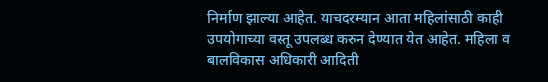निर्माण झाल्या आहेत. याचदरम्यान आता महिलांसाठी काही उपयोगाच्या वस्तू उपलब्ध करुन देण्यात येत आहेत. महिला व बालविकास अधिकारी आदिती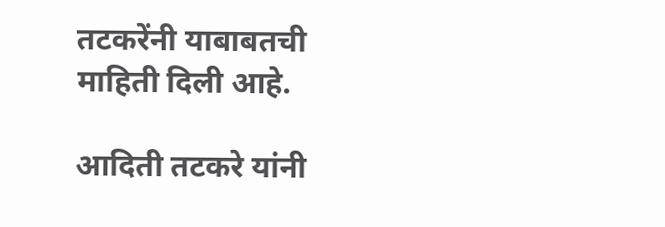तटकरेंनी याबाबतची माहिती दिली आहे.

आदिती तटकरे यांनी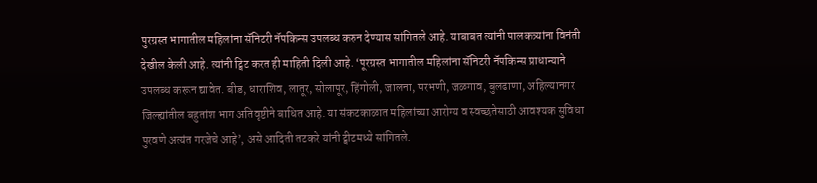पुरग्रस्त भागातील महिलांना सॅनिटरी नॅपकिन्स उपलब्ध करुन देण्यास सांगितले आहे. याबाबत त्यांनी पालकत्र्यांना विनंती देखील केली आहे. त्यांनी ट्विट करत ही माहिती दिली आहे. ‘पूरग्रस्त भागातील महिलांना सॅनिटरी नॅपकिन्स प्राधान्याने उपलब्ध करून द्यावेत. बीड, धाराशिव, लातूर, सोलापूर, हिंगोली, जालना, परभणी, जळगाव, बुलढाणा, अहिल्यानगर जिल्ह्यांतील बहुतांश भाग अतिवृष्टीने बाधित आहे. या संकटकाळात महिलांच्या आरोग्य व स्वच्छतेसाठी आवश्यक सुविधा पुरवणे अत्यंत गरजेचे आहे’, असे आदिती तटकरे यांनी ट्वीटमध्ये सांगितले.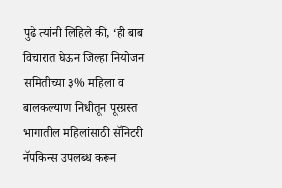पुढे त्यांनी लिहिले की, ‘ही बाब विचारात घेऊन जिल्हा नियोजन समितीच्या ३% महिला व बालकल्याण निधीतून पूरग्रस्त भागातील महिलांसाठी सॅनिटरी नॅपकिन्स उपलब्ध करून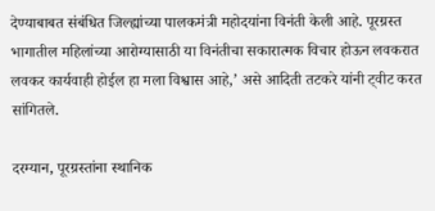देण्याबाबत संबंधित जिल्ह्यांच्या पालकमंत्री महोदयांना विनंती केली आहे. पूरग्रस्त भागातील महिलांच्या आरोग्यासाठी या विनंतीचा सकारात्मक विचार होऊन लवकरात लवकर कार्यवाही होईल हा मला विश्वास आहे,’ असे आदिती तटकरे यांनी ट्वीट करत सांगितले.

दरम्यान, पूरग्रस्तांना स्थानिक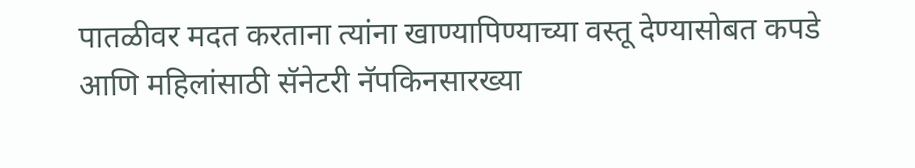पातळीवर मदत करताना त्यांना खाण्यापिण्याच्या वस्तू देण्यासोबत कपडे आणि महिलांसाठी सॅनेटरी नॅपकिनसारख्या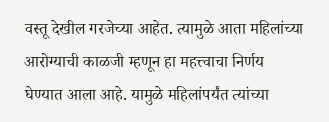वस्तू देखील गरजेच्या आहेत. त्यामुळे आता महिलांच्या आरोग्याची काळजी म्हणून हा महत्त्वाचा निर्णय घेण्यात आला आहे. यामुळे महिलांपर्यंत त्यांच्या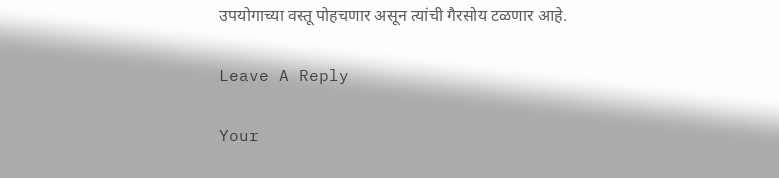उपयोगाच्या वस्तू पोहचणार असून त्यांची गैरसोय टळणार आहे.

Leave A Reply

Your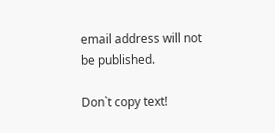email address will not be published.

Don`t copy text!